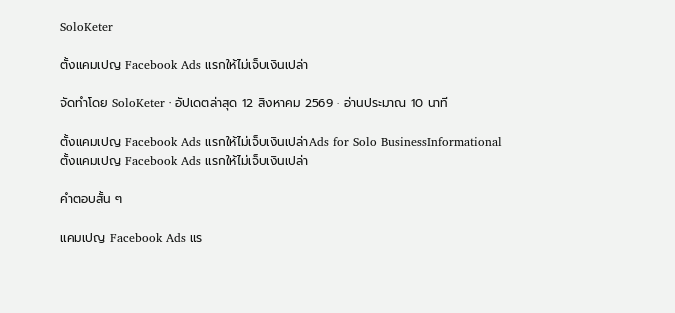SoloKeter

ตั้งแคมเปญ Facebook Ads แรกให้ไม่เจ็บเงินเปล่า

จัดทำโดย SoloKeter · อัปเดตล่าสุด 12 สิงหาคม 2569 · อ่านประมาณ 10 นาที

ตั้งแคมเปญ Facebook Ads แรกให้ไม่เจ็บเงินเปล่าAds for Solo BusinessInformational
ตั้งแคมเปญ Facebook Ads แรกให้ไม่เจ็บเงินเปล่า

คำตอบสั้น ๆ

แคมเปญ Facebook Ads แร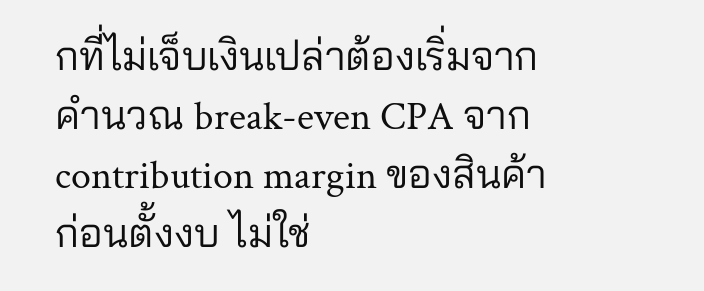กที่ไม่เจ็บเงินเปล่าต้องเริ่มจากคำนวณ break-even CPA จาก contribution margin ของสินค้าก่อนตั้งงบ ไม่ใช่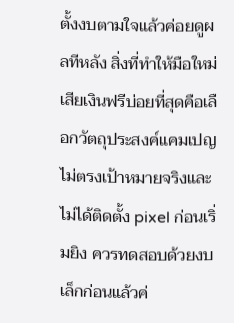ตั้งงบตามใจแล้วค่อยดูผลทีหลัง สิ่งที่ทำให้มือใหม่เสียเงินฟรีบ่อยที่สุดคือเลือกวัตถุประสงค์แคมเปญไม่ตรงเป้าหมายจริงและไม่ได้ติดตั้ง pixel ก่อนเริ่มยิง ควรทดสอบด้วยงบเล็กก่อนแล้วค่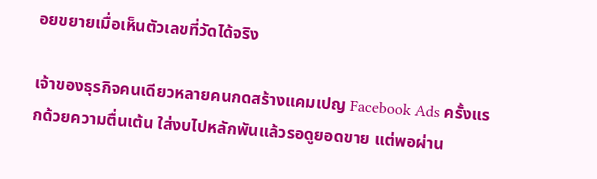อยขยายเมื่อเห็นตัวเลขที่วัดได้จริง

เจ้าของธุรกิจคนเดียวหลายคนกดสร้างแคมเปญ Facebook Ads ครั้งแรกด้วยความตื่นเต้น ใส่งบไปหลักพันแล้วรอดูยอดขาย แต่พอผ่าน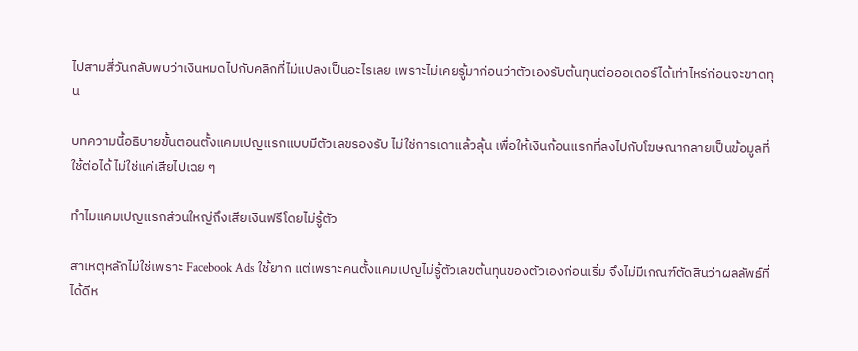ไปสามสี่วันกลับพบว่าเงินหมดไปกับคลิกที่ไม่แปลงเป็นอะไรเลย เพราะไม่เคยรู้มาก่อนว่าตัวเองรับต้นทุนต่อออเดอร์ได้เท่าไหร่ก่อนจะขาดทุน

บทความนี้อธิบายขั้นตอนตั้งแคมเปญแรกแบบมีตัวเลขรองรับ ไม่ใช่การเดาแล้วลุ้น เพื่อให้เงินก้อนแรกที่ลงไปกับโฆษณากลายเป็นข้อมูลที่ใช้ต่อได้ ไม่ใช่แค่เสียไปเฉย ๆ

ทำไมแคมเปญแรกส่วนใหญ่ถึงเสียเงินฟรีโดยไม่รู้ตัว

สาเหตุหลักไม่ใช่เพราะ Facebook Ads ใช้ยาก แต่เพราะคนตั้งแคมเปญไม่รู้ตัวเลขต้นทุนของตัวเองก่อนเริ่ม จึงไม่มีเกณฑ์ตัดสินว่าผลลัพธ์ที่ได้ดีห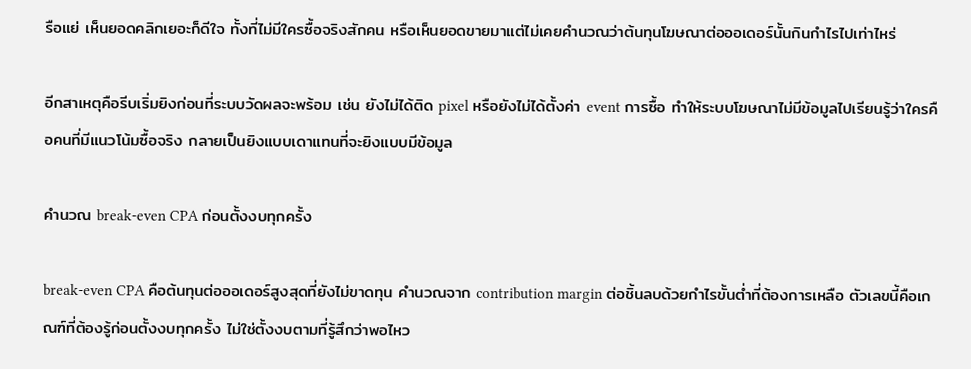รือแย่ เห็นยอดคลิกเยอะก็ดีใจ ทั้งที่ไม่มีใครซื้อจริงสักคน หรือเห็นยอดขายมาแต่ไม่เคยคำนวณว่าต้นทุนโฆษณาต่อออเดอร์นั้นกินกำไรไปเท่าไหร่

อีกสาเหตุคือรีบเริ่มยิงก่อนที่ระบบวัดผลจะพร้อม เช่น ยังไม่ได้ติด pixel หรือยังไม่ได้ตั้งค่า event การซื้อ ทำให้ระบบโฆษณาไม่มีข้อมูลไปเรียนรู้ว่าใครคือคนที่มีแนวโน้มซื้อจริง กลายเป็นยิงแบบเดาแทนที่จะยิงแบบมีข้อมูล

คำนวณ break-even CPA ก่อนตั้งงบทุกครั้ง

break-even CPA คือต้นทุนต่อออเดอร์สูงสุดที่ยังไม่ขาดทุน คำนวณจาก contribution margin ต่อชิ้นลบด้วยกำไรขั้นต่ำที่ต้องการเหลือ ตัวเลขนี้คือเกณฑ์ที่ต้องรู้ก่อนตั้งงบทุกครั้ง ไม่ใช่ตั้งงบตามที่รู้สึกว่าพอไหว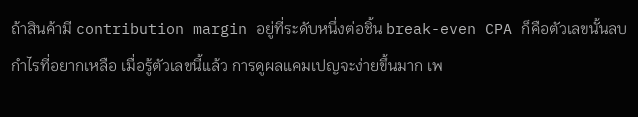ถ้าสินค้ามี contribution margin อยู่ที่ระดับหนึ่งต่อชิ้น break-even CPA ก็คือตัวเลขนั้นลบกำไรที่อยากเหลือ เมื่อรู้ตัวเลขนี้แล้ว การดูผลแคมเปญจะง่ายขึ้นมาก เพ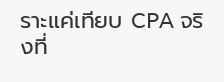ราะแค่เทียบ CPA จริงที่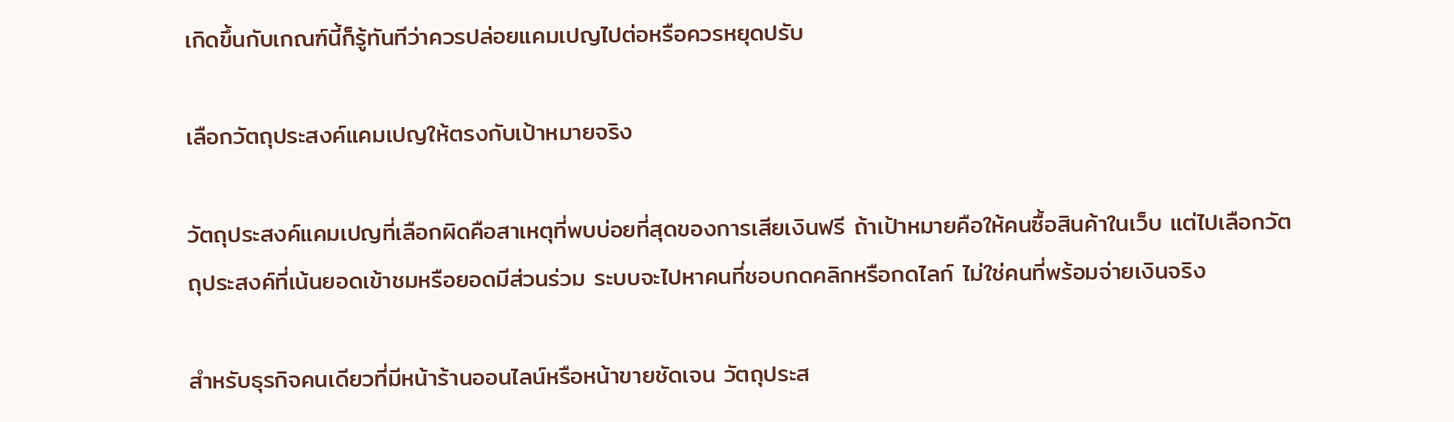เกิดขึ้นกับเกณฑ์นี้ก็รู้ทันทีว่าควรปล่อยแคมเปญไปต่อหรือควรหยุดปรับ

เลือกวัตถุประสงค์แคมเปญให้ตรงกับเป้าหมายจริง

วัตถุประสงค์แคมเปญที่เลือกผิดคือสาเหตุที่พบบ่อยที่สุดของการเสียเงินฟรี ถ้าเป้าหมายคือให้คนซื้อสินค้าในเว็บ แต่ไปเลือกวัตถุประสงค์ที่เน้นยอดเข้าชมหรือยอดมีส่วนร่วม ระบบจะไปหาคนที่ชอบกดคลิกหรือกดไลก์ ไม่ใช่คนที่พร้อมจ่ายเงินจริง

สำหรับธุรกิจคนเดียวที่มีหน้าร้านออนไลน์หรือหน้าขายชัดเจน วัตถุประส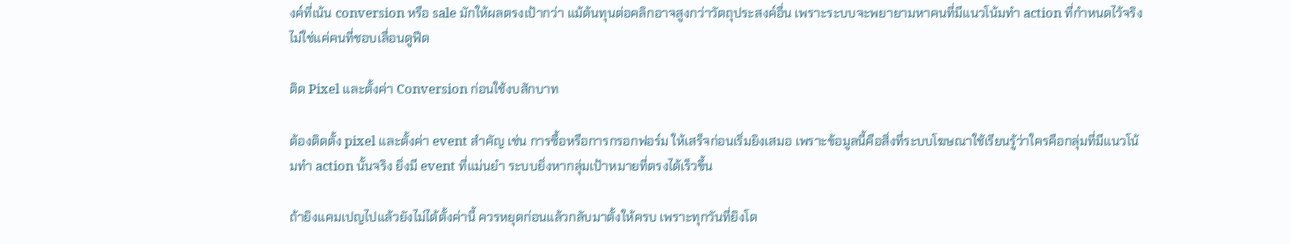งค์ที่เน้น conversion หรือ sale มักให้ผลตรงเป้ากว่า แม้ต้นทุนต่อคลิกอาจสูงกว่าวัตถุประสงค์อื่น เพราะระบบจะพยายามหาคนที่มีแนวโน้มทำ action ที่กำหนดไว้จริง ไม่ใช่แค่คนที่ชอบเลื่อนดูฟีด

ติด Pixel และตั้งค่า Conversion ก่อนใช้งบสักบาท

ต้องติดตั้ง pixel และตั้งค่า event สำคัญ เช่น การซื้อหรือการกรอกฟอร์ม ให้เสร็จก่อนเริ่มยิงเสมอ เพราะข้อมูลนี้คือสิ่งที่ระบบโฆษณาใช้เรียนรู้ว่าใครคือกลุ่มที่มีแนวโน้มทำ action นั้นจริง ยิ่งมี event ที่แม่นยำ ระบบยิ่งหากลุ่มเป้าหมายที่ตรงได้เร็วขึ้น

ถ้ายิงแคมเปญไปแล้วยังไม่ได้ตั้งค่านี้ ควรหยุดก่อนแล้วกลับมาตั้งให้ครบ เพราะทุกวันที่ยิงโด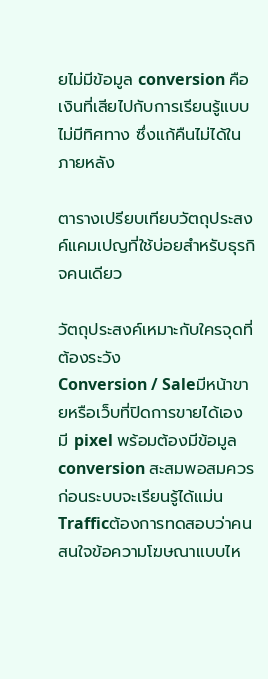ยไม่มีข้อมูล conversion คือเงินที่เสียไปกับการเรียนรู้แบบไม่มีทิศทาง ซึ่งแก้คืนไม่ได้ในภายหลัง

ตารางเปรียบเทียบวัตถุประสงค์แคมเปญที่ใช้บ่อยสำหรับธุรกิจคนเดียว

วัตถุประสงค์เหมาะกับใครจุดที่ต้องระวัง
Conversion / Saleมีหน้าขายหรือเว็บที่ปิดการขายได้เอง มี pixel พร้อมต้องมีข้อมูล conversion สะสมพอสมควรก่อนระบบจะเรียนรู้ได้แม่น
Trafficต้องการทดสอบว่าคนสนใจข้อความโฆษณาแบบไห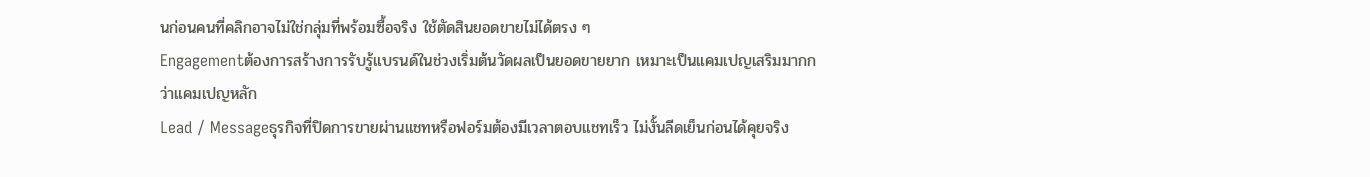นก่อนคนที่คลิกอาจไม่ใช่กลุ่มที่พร้อมซื้อจริง ใช้ตัดสินยอดขายไม่ได้ตรง ๆ
Engagementต้องการสร้างการรับรู้แบรนด์ในช่วงเริ่มต้นวัดผลเป็นยอดขายยาก เหมาะเป็นแคมเปญเสริมมากกว่าแคมเปญหลัก
Lead / Messageธุรกิจที่ปิดการขายผ่านแชทหรือฟอร์มต้องมีเวลาตอบแชทเร็ว ไม่งั้นลีดเย็นก่อนได้คุยจริง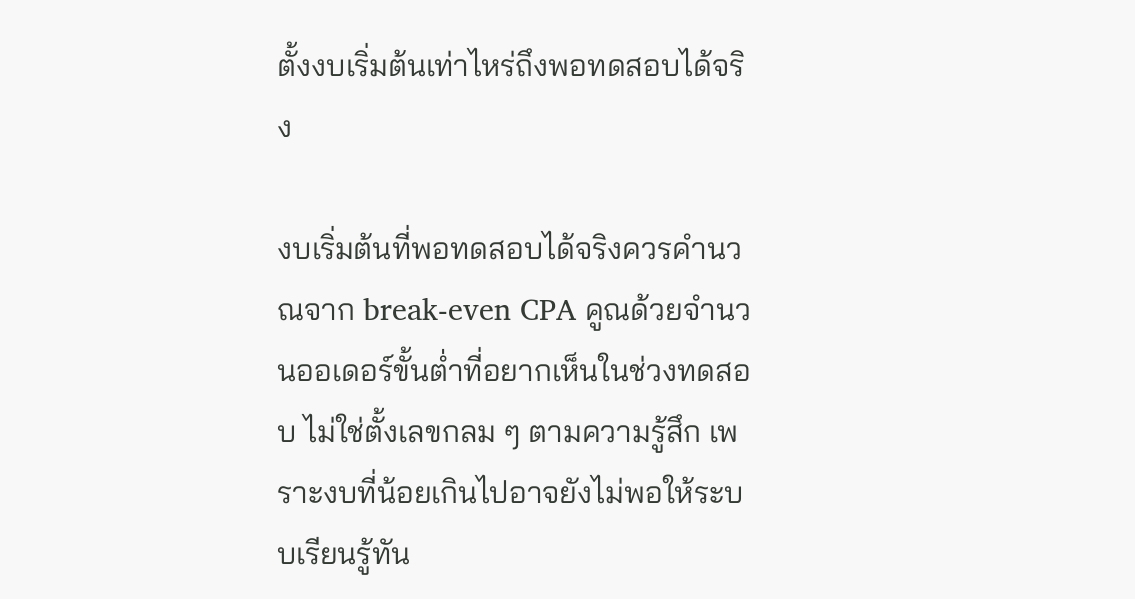ตั้งงบเริ่มต้นเท่าไหร่ถึงพอทดสอบได้จริง

งบเริ่มต้นที่พอทดสอบได้จริงควรคำนวณจาก break-even CPA คูณด้วยจำนวนออเดอร์ขั้นต่ำที่อยากเห็นในช่วงทดสอบ ไม่ใช่ตั้งเลขกลม ๆ ตามความรู้สึก เพราะงบที่น้อยเกินไปอาจยังไม่พอให้ระบบเรียนรู้ทัน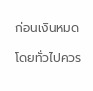ก่อนเงินหมด

โดยทั่วไปควร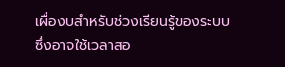เผื่องบสำหรับช่วงเรียนรู้ของระบบ ซึ่งอาจใช้เวลาสอ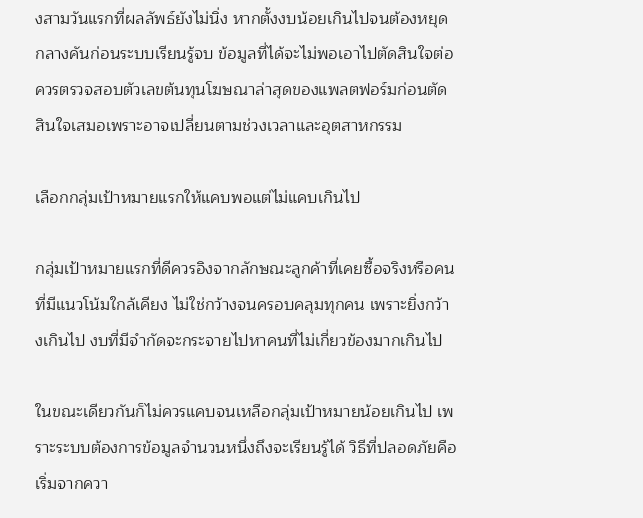งสามวันแรกที่ผลลัพธ์ยังไม่นิ่ง หากตั้งงบน้อยเกินไปจนต้องหยุดกลางคันก่อนระบบเรียนรู้จบ ข้อมูลที่ได้จะไม่พอเอาไปตัดสินใจต่อ ควรตรวจสอบตัวเลขต้นทุนโฆษณาล่าสุดของแพลตฟอร์มก่อนตัดสินใจเสมอเพราะอาจเปลี่ยนตามช่วงเวลาและอุตสาหกรรม

เลือกกลุ่มเป้าหมายแรกให้แคบพอแต่ไม่แคบเกินไป

กลุ่มเป้าหมายแรกที่ดีควรอิงจากลักษณะลูกค้าที่เคยซื้อจริงหรือคนที่มีแนวโน้มใกล้เคียง ไม่ใช่กว้างจนครอบคลุมทุกคน เพราะยิ่งกว้างเกินไป งบที่มีจำกัดจะกระจายไปหาคนที่ไม่เกี่ยวข้องมากเกินไป

ในขณะเดียวกันก็ไม่ควรแคบจนเหลือกลุ่มเป้าหมายน้อยเกินไป เพราะระบบต้องการข้อมูลจำนวนหนึ่งถึงจะเรียนรู้ได้ วิธีที่ปลอดภัยคือเริ่มจากควา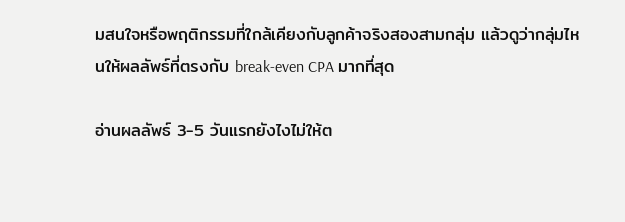มสนใจหรือพฤติกรรมที่ใกล้เคียงกับลูกค้าจริงสองสามกลุ่ม แล้วดูว่ากลุ่มไหนให้ผลลัพธ์ที่ตรงกับ break-even CPA มากที่สุด

อ่านผลลัพธ์ 3-5 วันแรกยังไงไม่ให้ต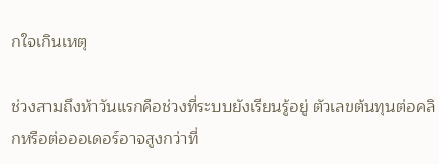กใจเกินเหตุ

ช่วงสามถึงห้าวันแรกคือช่วงที่ระบบยังเรียนรู้อยู่ ตัวเลขต้นทุนต่อคลิกหรือต่อออเดอร์อาจสูงกว่าที่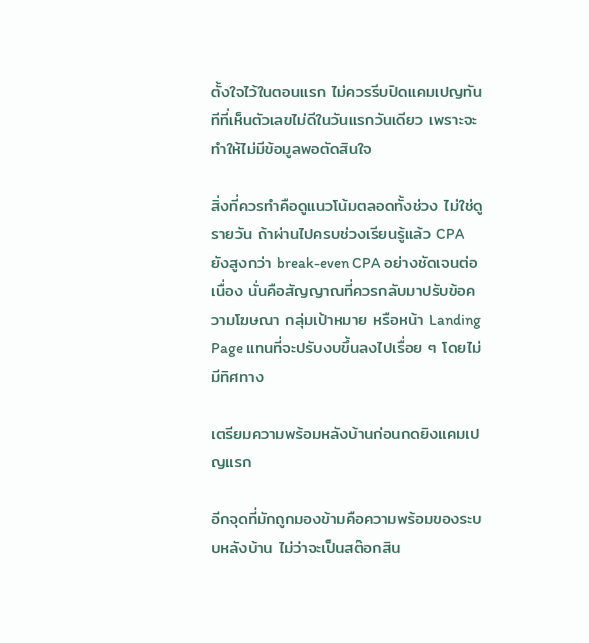ตั้งใจไว้ในตอนแรก ไม่ควรรีบปิดแคมเปญทันทีที่เห็นตัวเลขไม่ดีในวันแรกวันเดียว เพราะจะทำให้ไม่มีข้อมูลพอตัดสินใจ

สิ่งที่ควรทำคือดูแนวโน้มตลอดทั้งช่วง ไม่ใช่ดูรายวัน ถ้าผ่านไปครบช่วงเรียนรู้แล้ว CPA ยังสูงกว่า break-even CPA อย่างชัดเจนต่อเนื่อง นั่นคือสัญญาณที่ควรกลับมาปรับข้อความโฆษณา กลุ่มเป้าหมาย หรือหน้า Landing Page แทนที่จะปรับงบขึ้นลงไปเรื่อย ๆ โดยไม่มีทิศทาง

เตรียมความพร้อมหลังบ้านก่อนกดยิงแคมเปญแรก

อีกจุดที่มักถูกมองข้ามคือความพร้อมของระบบหลังบ้าน ไม่ว่าจะเป็นสต๊อกสิน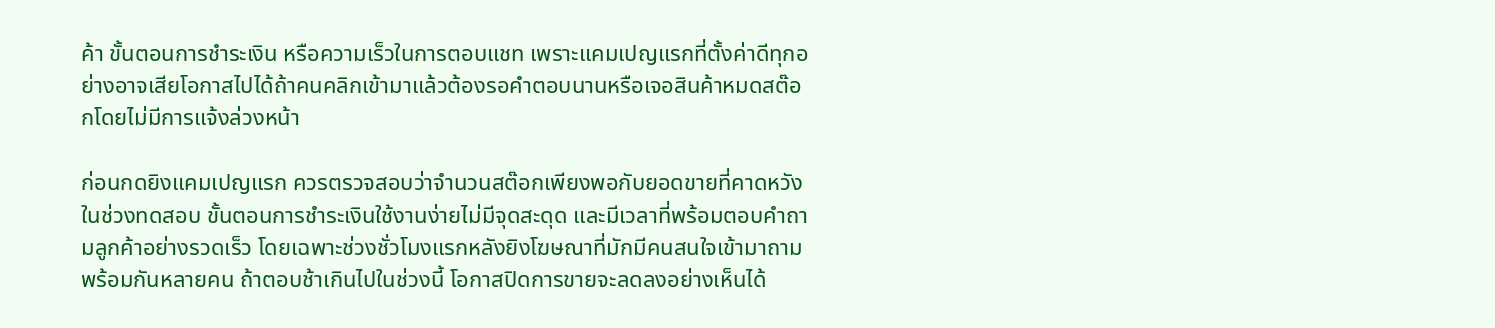ค้า ขั้นตอนการชำระเงิน หรือความเร็วในการตอบแชท เพราะแคมเปญแรกที่ตั้งค่าดีทุกอย่างอาจเสียโอกาสไปได้ถ้าคนคลิกเข้ามาแล้วต้องรอคำตอบนานหรือเจอสินค้าหมดสต๊อกโดยไม่มีการแจ้งล่วงหน้า

ก่อนกดยิงแคมเปญแรก ควรตรวจสอบว่าจำนวนสต๊อกเพียงพอกับยอดขายที่คาดหวังในช่วงทดสอบ ขั้นตอนการชำระเงินใช้งานง่ายไม่มีจุดสะดุด และมีเวลาที่พร้อมตอบคำถามลูกค้าอย่างรวดเร็ว โดยเฉพาะช่วงชั่วโมงแรกหลังยิงโฆษณาที่มักมีคนสนใจเข้ามาถามพร้อมกันหลายคน ถ้าตอบช้าเกินไปในช่วงนี้ โอกาสปิดการขายจะลดลงอย่างเห็นได้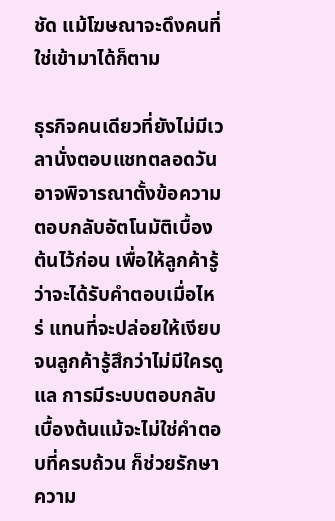ชัด แม้โฆษณาจะดึงคนที่ใช่เข้ามาได้ก็ตาม

ธุรกิจคนเดียวที่ยังไม่มีเวลานั่งตอบแชทตลอดวันอาจพิจารณาตั้งข้อความตอบกลับอัตโนมัติเบื้องต้นไว้ก่อน เพื่อให้ลูกค้ารู้ว่าจะได้รับคำตอบเมื่อไหร่ แทนที่จะปล่อยให้เงียบจนลูกค้ารู้สึกว่าไม่มีใครดูแล การมีระบบตอบกลับเบื้องต้นแม้จะไม่ใช่คำตอบที่ครบถ้วน ก็ช่วยรักษาความ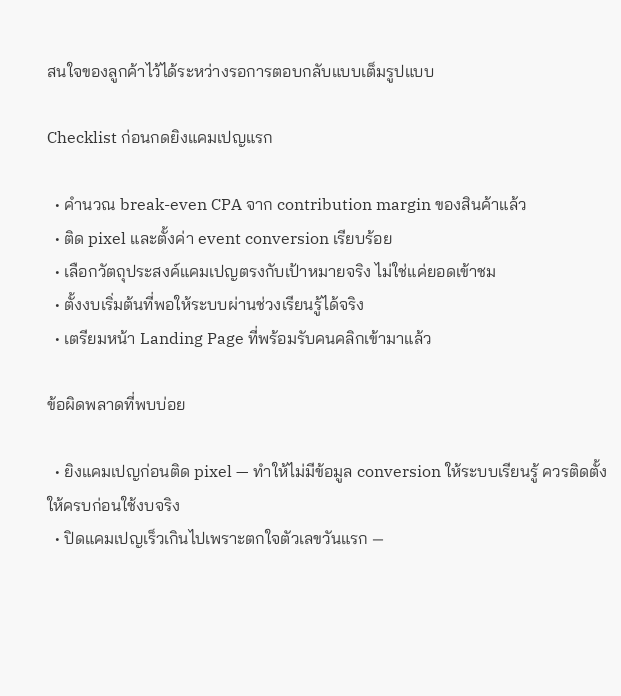สนใจของลูกค้าไว้ได้ระหว่างรอการตอบกลับแบบเต็มรูปแบบ

Checklist ก่อนกดยิงแคมเปญแรก

  • คำนวณ break-even CPA จาก contribution margin ของสินค้าแล้ว
  • ติด pixel และตั้งค่า event conversion เรียบร้อย
  • เลือกวัตถุประสงค์แคมเปญตรงกับเป้าหมายจริง ไม่ใช่แค่ยอดเข้าชม
  • ตั้งงบเริ่มต้นที่พอให้ระบบผ่านช่วงเรียนรู้ได้จริง
  • เตรียมหน้า Landing Page ที่พร้อมรับคนคลิกเข้ามาแล้ว

ข้อผิดพลาดที่พบบ่อย

  • ยิงแคมเปญก่อนติด pixel — ทำให้ไม่มีข้อมูล conversion ให้ระบบเรียนรู้ ควรติดตั้งให้ครบก่อนใช้งบจริง
  • ปิดแคมเปญเร็วเกินไปเพราะตกใจตัวเลขวันแรก —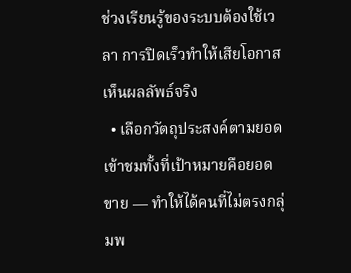ช่วงเรียนรู้ของระบบต้องใช้เวลา การปิดเร็วทำให้เสียโอกาสเห็นผลลัพธ์จริง
  • เลือกวัตถุประสงค์ตามยอดเข้าชมทั้งที่เป้าหมายคือยอดขาย — ทำให้ได้คนที่ไม่ตรงกลุ่มพ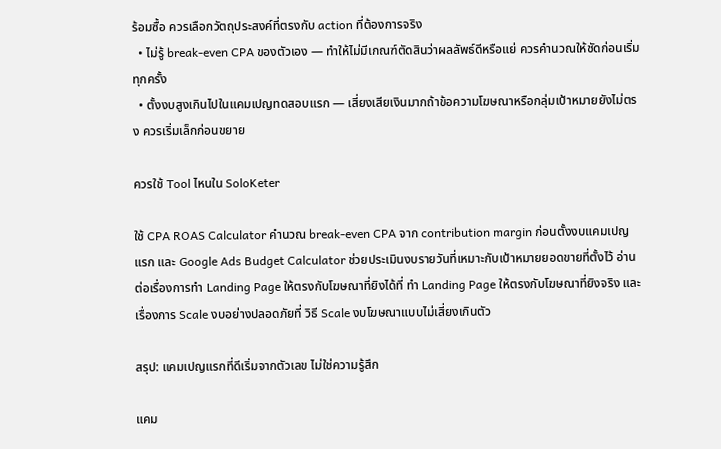ร้อมซื้อ ควรเลือกวัตถุประสงค์ที่ตรงกับ action ที่ต้องการจริง
  • ไม่รู้ break-even CPA ของตัวเอง — ทำให้ไม่มีเกณฑ์ตัดสินว่าผลลัพธ์ดีหรือแย่ ควรคำนวณให้ชัดก่อนเริ่มทุกครั้ง
  • ตั้งงบสูงเกินไปในแคมเปญทดสอบแรก — เสี่ยงเสียเงินมากถ้าข้อความโฆษณาหรือกลุ่มเป้าหมายยังไม่ตรง ควรเริ่มเล็กก่อนขยาย

ควรใช้ Tool ไหนใน SoloKeter

ใช้ CPA ROAS Calculator คำนวณ break-even CPA จาก contribution margin ก่อนตั้งงบแคมเปญแรก และ Google Ads Budget Calculator ช่วยประเมินงบรายวันที่เหมาะกับเป้าหมายยอดขายที่ตั้งไว้ อ่านต่อเรื่องการทำ Landing Page ให้ตรงกับโฆษณาที่ยิงได้ที่ ทำ Landing Page ให้ตรงกับโฆษณาที่ยิงจริง และเรื่องการ Scale งบอย่างปลอดภัยที่ วิธี Scale งบโฆษณาแบบไม่เสี่ยงเกินตัว

สรุป: แคมเปญแรกที่ดีเริ่มจากตัวเลข ไม่ใช่ความรู้สึก

แคม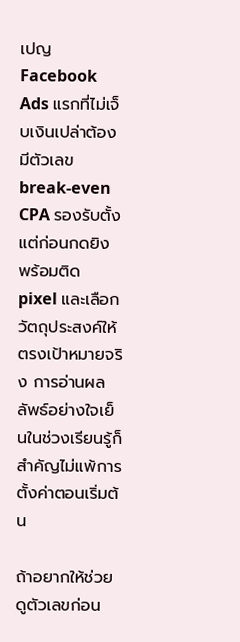เปญ Facebook Ads แรกที่ไม่เจ็บเงินเปล่าต้องมีตัวเลข break-even CPA รองรับตั้งแต่ก่อนกดยิง พร้อมติด pixel และเลือกวัตถุประสงค์ให้ตรงเป้าหมายจริง การอ่านผลลัพธ์อย่างใจเย็นในช่วงเรียนรู้ก็สำคัญไม่แพ้การตั้งค่าตอนเริ่มต้น

ถ้าอยากให้ช่วยดูตัวเลขก่อน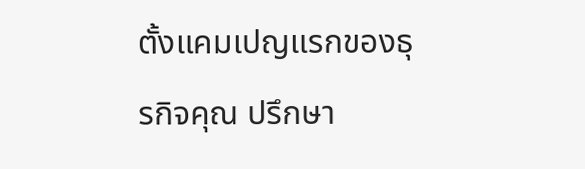ตั้งแคมเปญแรกของธุรกิจคุณ ปรึกษา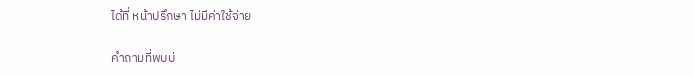ได้ที่ หน้าปรึกษา ไม่มีค่าใช้จ่าย

คำถามที่พบบ่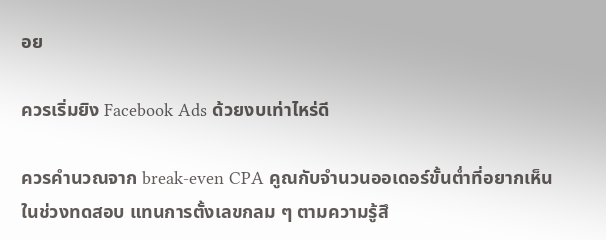อย

ควรเริ่มยิง Facebook Ads ด้วยงบเท่าไหร่ดี

ควรคำนวณจาก break-even CPA คูณกับจำนวนออเดอร์ขั้นต่ำที่อยากเห็นในช่วงทดสอบ แทนการตั้งเลขกลม ๆ ตามความรู้สึ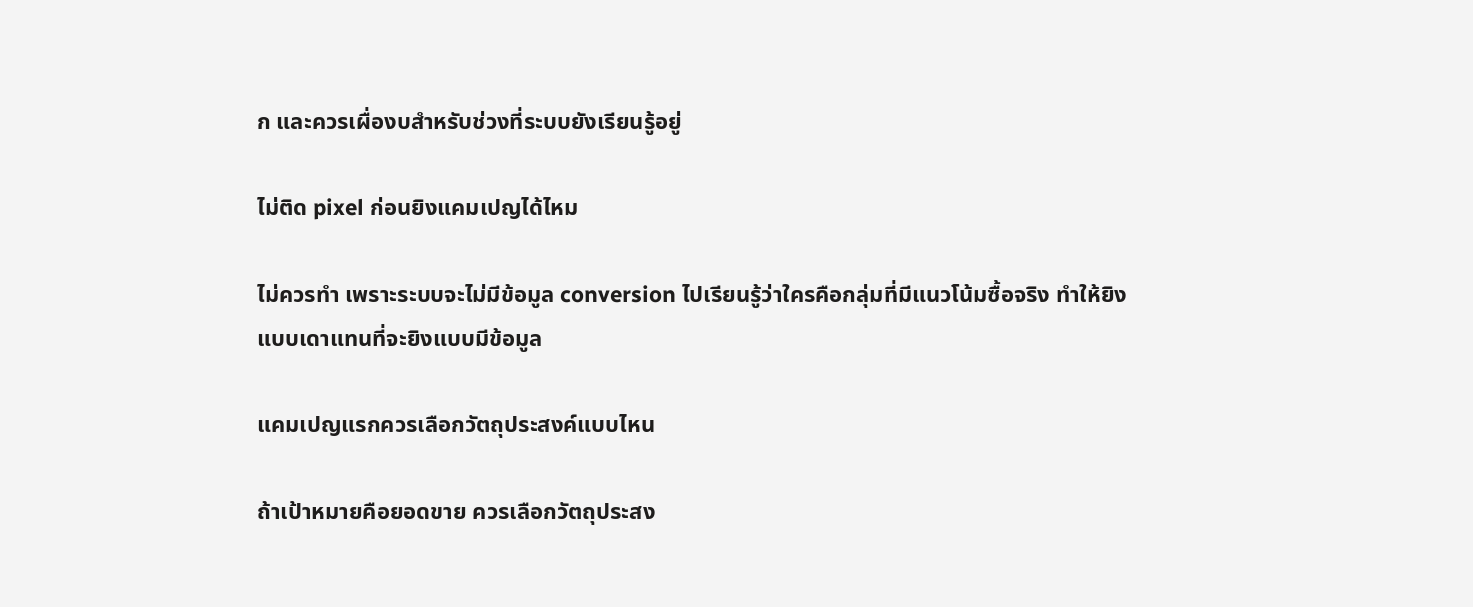ก และควรเผื่องบสำหรับช่วงที่ระบบยังเรียนรู้อยู่

ไม่ติด pixel ก่อนยิงแคมเปญได้ไหม

ไม่ควรทำ เพราะระบบจะไม่มีข้อมูล conversion ไปเรียนรู้ว่าใครคือกลุ่มที่มีแนวโน้มซื้อจริง ทำให้ยิงแบบเดาแทนที่จะยิงแบบมีข้อมูล

แคมเปญแรกควรเลือกวัตถุประสงค์แบบไหน

ถ้าเป้าหมายคือยอดขาย ควรเลือกวัตถุประสง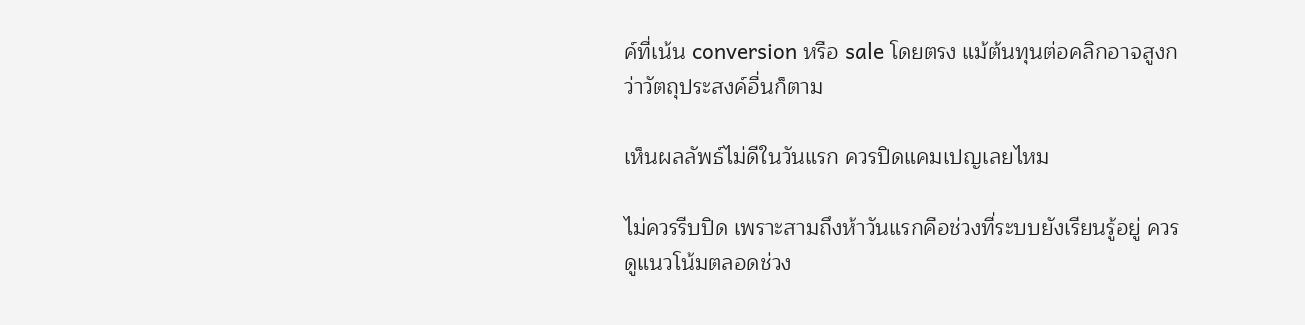ค์ที่เน้น conversion หรือ sale โดยตรง แม้ต้นทุนต่อคลิกอาจสูงกว่าวัตถุประสงค์อื่นก็ตาม

เห็นผลลัพธ์ไม่ดีในวันแรก ควรปิดแคมเปญเลยไหม

ไม่ควรรีบปิด เพราะสามถึงห้าวันแรกคือช่วงที่ระบบยังเรียนรู้อยู่ ควรดูแนวโน้มตลอดช่วง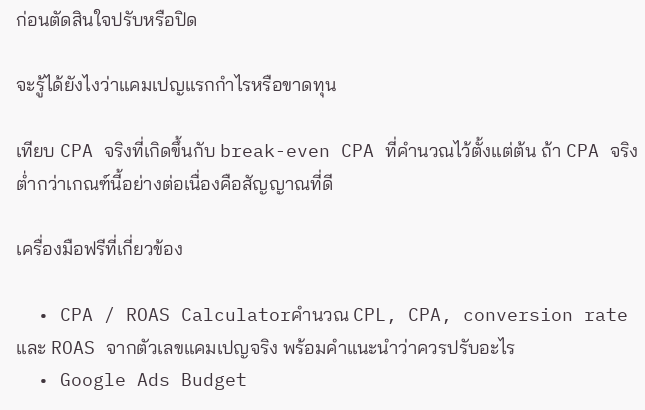ก่อนตัดสินใจปรับหรือปิด

จะรู้ได้ยังไงว่าแคมเปญแรกกำไรหรือขาดทุน

เทียบ CPA จริงที่เกิดขึ้นกับ break-even CPA ที่คำนวณไว้ตั้งแต่ต้น ถ้า CPA จริงต่ำกว่าเกณฑ์นี้อย่างต่อเนื่องคือสัญญาณที่ดี

เครื่องมือฟรีที่เกี่ยวข้อง

  • CPA / ROAS Calculatorคำนวณ CPL, CPA, conversion rate และ ROAS จากตัวเลขแคมเปญจริง พร้อมคำแนะนำว่าควรปรับอะไร
  • Google Ads Budget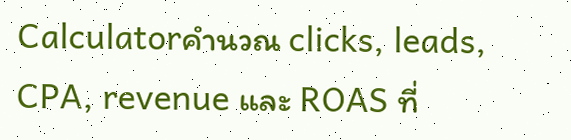Calculatorคำนวณ clicks, leads, CPA, revenue และ ROAS ที่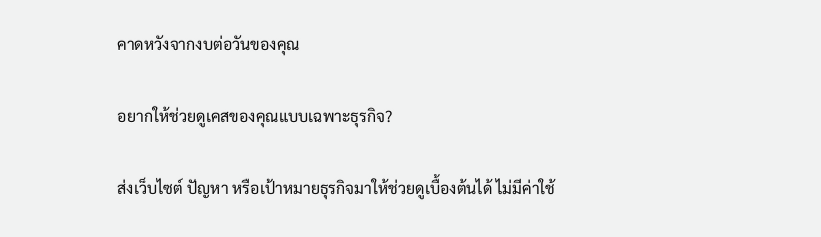คาดหวังจากงบต่อวันของคุณ

อยากให้ช่วยดูเคสของคุณแบบเฉพาะธุรกิจ?

ส่งเว็บไซต์ ปัญหา หรือเป้าหมายธุรกิจมาให้ช่วยดูเบื้องต้นได้ ไม่มีค่าใช้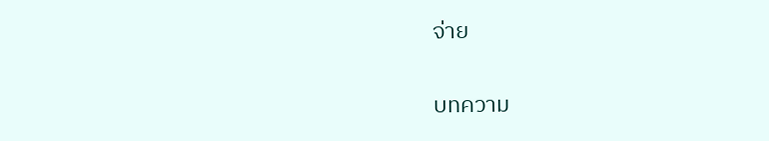จ่าย

บทความ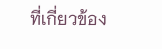ที่เกี่ยวข้อง